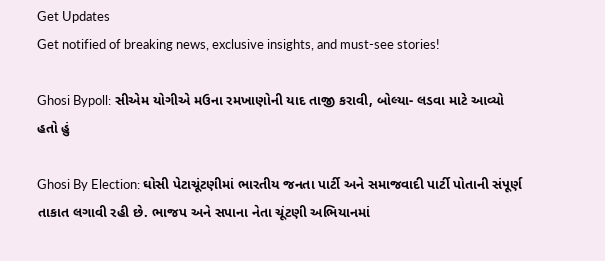Get Updates
Get notified of breaking news, exclusive insights, and must-see stories!

Ghosi Bypoll: સીએમ યોગીએ મઉના રમખાણોની યાદ તાજી કરાવી, બોલ્યા- લડવા માટે આવ્યો હતો હું

Ghosi By Election: ઘોસી પેટાચૂંટણીમાં ભારતીય જનતા પાર્ટી અને સમાજવાદી પાર્ટી પોતાની સંપૂર્ણ તાકાત લગાવી રહી છે. ભાજપ અને સપાના નેતા ચૂંટણી અભિયાનમાં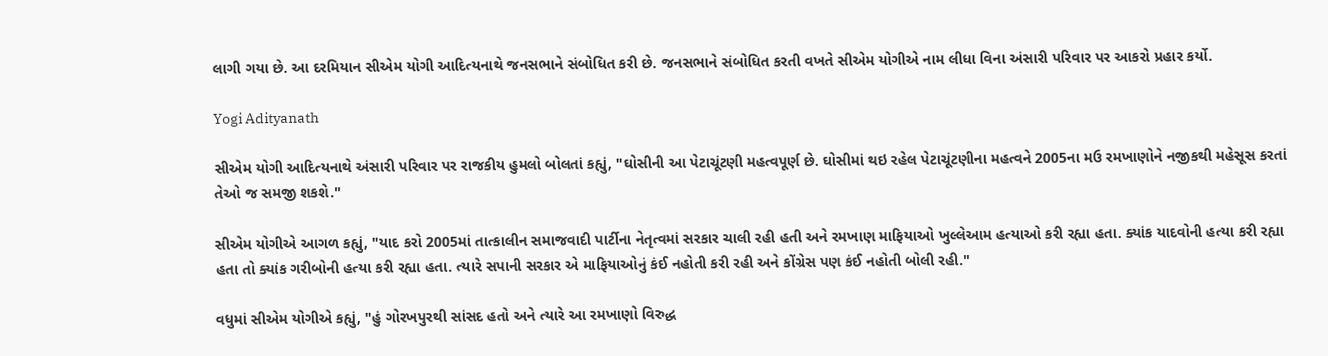લાગી ગયા છે. આ દરમિયાન સીએમ યોગી આદિત્યનાથે જનસભાને સંબોધિત કરી છે. જનસભાને સંબોધિત કરતી વખતે સીએમ યોગીએ નામ લીધા વિના અંસારી પરિવાર પર આકરો પ્રહાર કર્યો.

Yogi Adityanath

સીએમ યોગી આદિત્યનાથે અંસારી પરિવાર પર રાજકીય હુમલો બોલતાં કહ્યું, "ઘોસીની આ પેટાચૂંટણી મહત્વપૂર્ણ છે. ઘોસીમાં થઇ રહેલ પેટાચૂંટણીના મહત્વને 2005ના મઉ રમખાણોને નજીકથી મહેસૂસ કરતાં તેઓ જ સમજી શકશે."

સીએમ યોગીએ આગળ કહ્યું, "યાદ કરો 2005માં તાત્કાલીન સમાજવાદી પાર્ટીના નેતૃત્વમાં સરકાર ચાલી રહી હતી અને રમખાણ માફિયાઓ ખુલ્લેઆમ હત્યાઓ કરી રહ્યા હતા. ક્યાંક યાદવોની હત્યા કરી રહ્યા હતા તો ક્યાંક ગરીબોની હત્યા કરી રહ્યા હતા. ત્યારે સપાની સરકાર એ માફિયાઓનું કંઈ નહોતી કરી રહી અને કોંગ્રેસ પણ કંઈ નહોતી બોલી રહી."

વધુમાં સીએમ યોગીએ કહ્યું, "હું ગોરખપુરથી સાંસદ હતો અને ત્યારે આ રમખાણો વિરુદ્ધ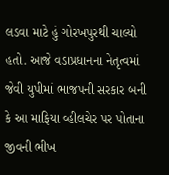લડવા માટે હું ગોરખપુરથી ચાલ્યો હતો. આજે વડાપ્રધાનના નેતૃત્વમાં જેવી યુપીમાં ભાજપની સરકાર બની કે આ માફિયા વ્હીલચેર પર પોતાના જીવની ભીખ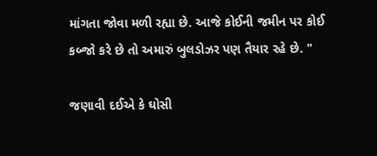માંગતા જોવા મળી રહ્યા છે. આજે કોઈની જમીન પર કોઈ કબ્જો કરે છે તો અમારું બુલડોઝર પણ તૈયાર રહે છે. "

જણાવી દઈએ કે ઘોસી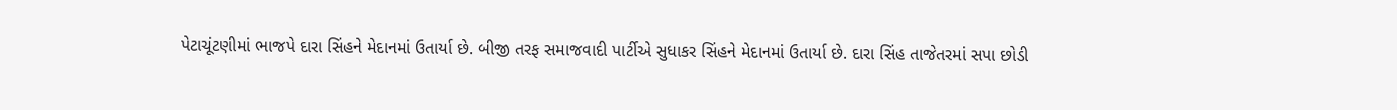પેટાચૂંટણીમાં ભાજપે દારા સિંહને મેદાનમાં ઉતાર્યા છે. બીજી તરફ સમાજવાદી પાર્ટીએ સુધાકર સિંહને મેદાનમાં ઉતાર્યા છે. દારા સિંહ તાજેતરમાં સપા છોડી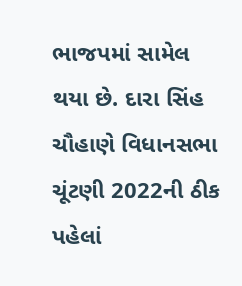ભાજપમાં સામેલ થયા છે. દારા સિંહ ચૌહાણે વિધાનસભા ચૂંટણી 2022ની ઠીક પહેલાં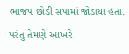ભાજપ છોડી સપામાં જોડાયા હતા. પરંતુ તેમણે આખરે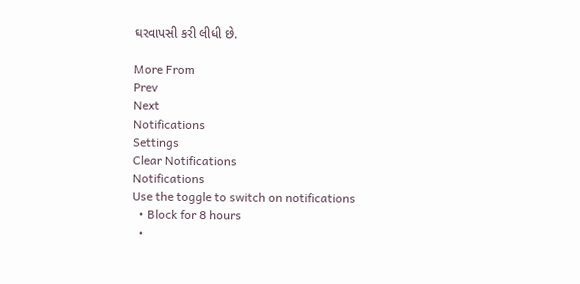ઘરવાપસી કરી લીધી છે.

More From
Prev
Next
Notifications
Settings
Clear Notifications
Notifications
Use the toggle to switch on notifications
  • Block for 8 hours
  •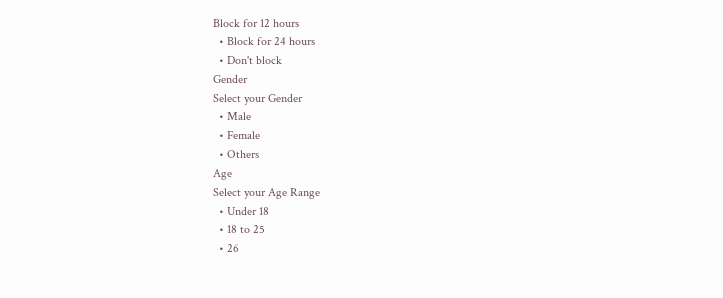Block for 12 hours
  • Block for 24 hours
  • Don't block
Gender
Select your Gender
  • Male
  • Female
  • Others
Age
Select your Age Range
  • Under 18
  • 18 to 25
  • 26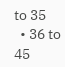to 35
  • 36 to 45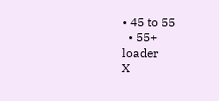• 45 to 55
  • 55+
loader
X